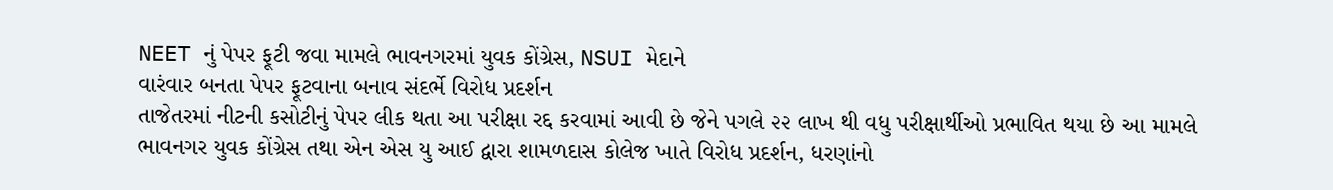NEET નું પેપર ફૂટી જવા મામલે ભાવનગરમાં યુવક કોંગ્રેસ, NSUI મેદાને
વારંવાર બનતા પેપર ફૂટવાના બનાવ સંદર્ભે વિરોધ પ્રદર્શન
તાજેતરમાં નીટની કસોટીનું પેપર લીક થતા આ પરીક્ષા રદ્દ કરવામાં આવી છે જેને પગલે ૨૨ લાખ થી વધુ પરીક્ષાર્થીઓ પ્રભાવિત થયા છે આ મામલે ભાવનગર યુવક કોંગ્રેસ તથા એન એસ યુ આઈ દ્વારા શામળદાસ કોલેજ ખાતે વિરોધ પ્રદર્શન, ધરણાંનો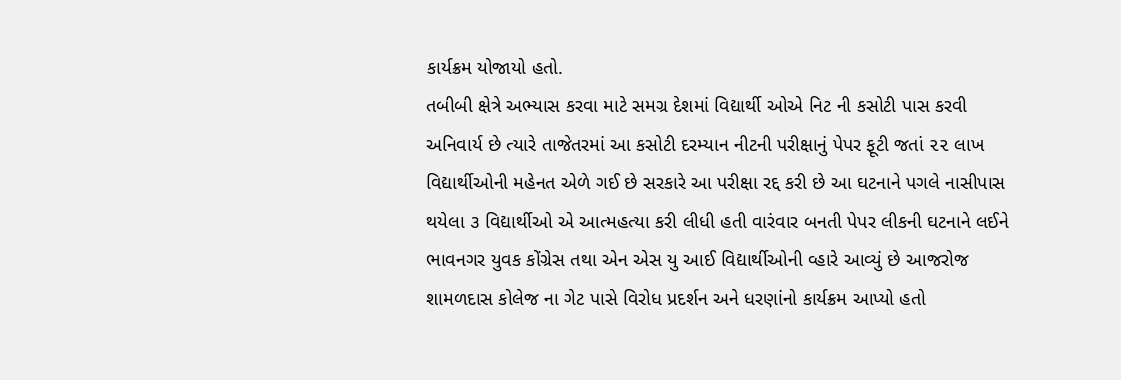કાર્યક્રમ યોજાયો હતો.
તબીબી ક્ષેત્રે અભ્યાસ કરવા માટે સમગ્ર દેશમાં વિદ્યાર્થી ઓએ નિટ ની કસોટી પાસ કરવી અનિવાર્ય છે ત્યારે તાજેતરમાં આ કસોટી દરમ્યાન નીટની પરીક્ષાનું પેપર ફૂટી જતાં ૨૨ લાખ વિદ્યાર્થીઓની મહેનત એળે ગઈ છે સરકારે આ પરીક્ષા રદ્દ કરી છે આ ઘટનાને પગલે નાસીપાસ થયેલા ૩ વિદ્યાર્થીઓ એ આત્મહત્યા કરી લીધી હતી વારંવાર બનતી પેપર લીકની ઘટનાને લઈને ભાવનગર યુવક કોંગ્રેસ તથા એન એસ યુ આઈ વિદ્યાર્થીઓની વ્હારે આવ્યું છે આજરોજ શામળદાસ કોલેજ ના ગેટ પાસે વિરોધ પ્રદર્શન અને ધરણાંનો કાર્યક્રમ આપ્યો હતો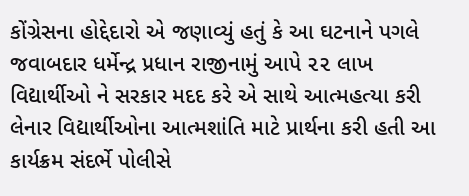કોંગ્રેસના હોદ્દેદારો એ જણાવ્યું હતું કે આ ઘટનાને પગલે જવાબદાર ધર્મેન્દ્ર પ્રધાન રાજીનામું આપે ૨૨ લાખ વિદ્યાર્થીઓ ને સરકાર મદદ કરે એ સાથે આત્મહત્યા કરી લેનાર વિદ્યાર્થીઓના આત્મશાંતિ માટે પ્રાર્થના કરી હતી આ કાર્યક્રમ સંદર્ભે પોલીસે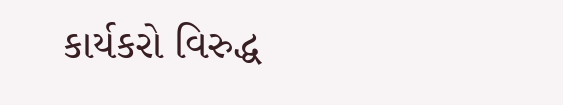કાર્યકરો વિરુદ્ધ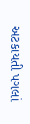અટકાયતી પગલાં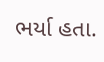ભર્યા હતા.